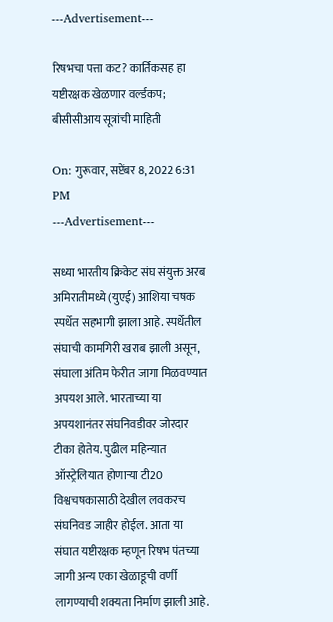---Advertisement---

रिषभचा पत्ता कट? कार्तिकसह हा यष्टीरक्षक खेळणार वर्ल्डकप; बीसीसीआय सूत्रांची माहिती

On: गुरूवार, सप्टेंबर 8, 2022 6:31 PM
---Advertisement---

सध्या भारतीय क्रिकेट संघ संयुक्त अरब अमिरातीमध्ये (युएई) आशिया चषक स्पर्धेत सहभागी झाला आहे. स्पर्धेतील संघाची कामगिरी खराब झाली असून, संघाला अंतिम फेरीत जागा मिळवण्यात अपयश आले. भारताच्या या अपयशानंतर संघनिवडीवर जोरदार टीका होतेय. पुढील महिन्यात ऑस्ट्रेलियात होणाऱ्या टी20 विश्वचषकासाठी देखील लवकरच संघनिवड जाहीर होईल. आता या संघात यष्टीरक्षक म्हणून रिषभ पंतच्या जागी अन्य एका खेळाडूची वर्णी लागण्याची शक्यता निर्माण झाली आहे.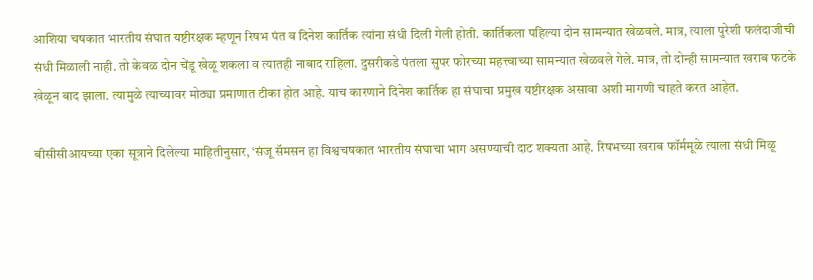आशिया चषकात भारतीय संघात यष्टीरक्षक म्हणून रिषभ पंत व दिनेश कार्तिक त्यांना संधी दिली गेली होती. कार्तिकला पहिल्या दोन सामन्यात खेळवले. मात्र, त्याला पुरेशी फलंदाजीची संधी मिळाली नाही. तो केवळ दोन चेंडू खेळू शकला व त्यातही नाबाद राहिला. दुसरीकडे पंतला सुपर फोरच्या महत्त्वाच्या सामन्यात खेळवले गेले. मात्र, तो दोन्ही सामन्यात खराब फटके खेळून बाद झाला. त्यामुळे त्याच्यावर मोठ्या प्रमाणात टीका होत आहे. याच कारणाने दिनेश कार्तिक हा संघाचा प्रमुख यष्टीरक्षक असावा अशी मागणी चाहते करत आहेत.

बीसीसीआयच्या एका सूत्राने दिलेल्या माहितीनुसार, ‘संजू सॅमसन हा विश्वचषकात भारतीय संघाचा भाग असण्याची दाट शक्यता आहे. रिषभच्या खराब फॉर्ममूळे त्याला संधी मिळू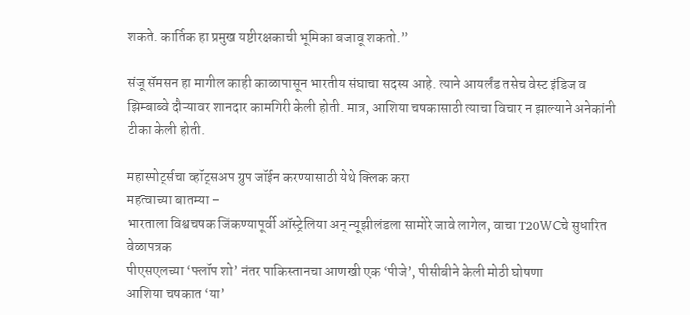शकते. कार्तिक हा प्रमुख यष्टीरक्षकाची भूमिका बजावू शकतो.”

संजू सॅमसन हा मागील काही काळापासून भारतीय संघाचा सदस्य आहे. त्याने आयर्लंड तसेच वेस्ट इंडिज व झिम्बाब्वे दौऱ्यावर शानदार कामगिरी केली होती. मात्र, आशिया चषकासाठी त्याचा विचार न झाल्याने अनेकांनी टीका केली होती.

महास्पोर्ट्सचा व्हॉट्सअप ग्रुप जॉईन करण्यासाठी येथे क्लिक करा
महत्वाच्या बातम्या –
भारताला विश्वचषक जिंकण्यापूर्वी ऑस्ट्रेलिया अन् न्यूझीलंडला सामोरे जावे लागेल, वाचा T20WCचे सुधारित वेळापत्रक
पीएसएलच्या ‘फ्लॉप शो’ नंतर पाकिस्तानचा आणखी एक ‘पीजे’, पीसीबीने केली मोठी घोषणा
आशिया चषकात ‘या’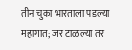तीन चुका भारताला पडल्या महागात; जर टाळल्या तर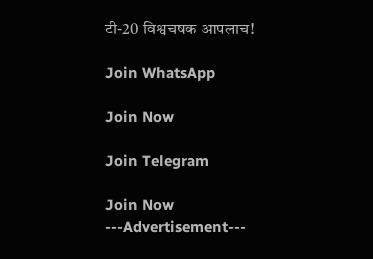टी-20 विश्वचषक आपलाच!

Join WhatsApp

Join Now

Join Telegram

Join Now
---Advertisement---